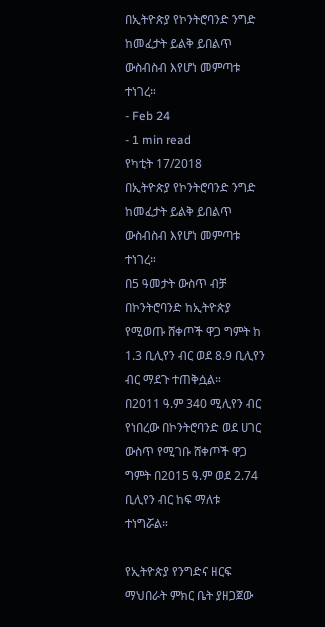በኢትዮጵያ የኮንትሮባንድ ንግድ ከመፈታት ይልቅ ይበልጥ ውስብስብ እየሆነ መምጣቱ ተነገረ።
- Feb 24
- 1 min read
የካቲት 17/2018
በኢትዮጵያ የኮንትሮባንድ ንግድ ከመፈታት ይልቅ ይበልጥ ውስብስብ እየሆነ መምጣቱ ተነገረ።
በ5 ዓመታት ውስጥ ብቻ በኮንትሮባንድ ከኢትዮጵያ የሚወጡ ሸቀጦች ዋጋ ግምት ከ 1.3 ቢሊየን ብር ወደ 8.9 ቢሊየን ብር ማደጉ ተጠቅሷል።
በ2011 ዓ.ም 340 ሚሊየን ብር የነበረው በኮንትሮባንድ ወደ ሀገር ውስጥ የሚገቡ ሸቀጦች ዋጋ ግምት በ2015 ዓ.ም ወደ 2.74 ቢሊየን ብር ከፍ ማለቱ ተነግሯል።

የኢትዮጵያ የንግድና ዘርፍ ማህበራት ምክር ቤት ያዘጋጀው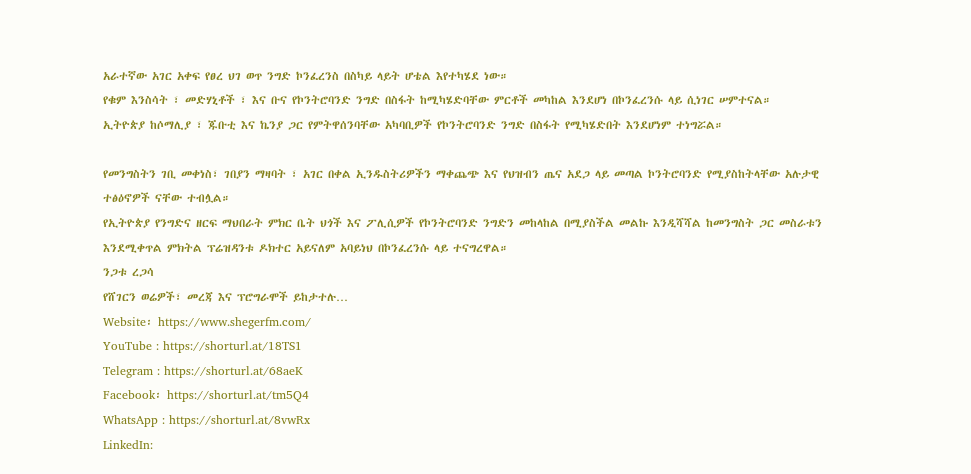አራተኛው አገር አቀፍ የፀረ ህገ ወጥ ንግድ ኮንፈረንስ በስካይ ላይት ሆቴል እየተካሄደ ነው።
የቁም እንስሳት ፣ መድሃኒቶች ፣ እና ቡና የኮንትሮባንድ ንግድ በስፋት ከሚካሄድባቸው ምርቶች መካከል እንደሆነ በኮንፈረንሱ ላይ ሲነገር ሠምተናል።
ኢትዮጵያ ከሶማሊያ ፣ ጁቡቲ እና ኬንያ ጋር የምትዋሰንባቸው አካባቢዎች የኮንትሮባንድ ንግድ በስፋት የሚካሄድበት እንደሆነም ተነግሯል።

የመንግስትን ገቢ መቀነስ፣ ገበያን ማዛባት ፣ አገር በቀል ኢንዱስትሪዎችን ማቀጨጭ እና የህዝብን ጤና አደጋ ላይ መጣል ኮንትሮባንድ የሚያስከትላቸው አሉታዊ ተፅዕኖዎች ናቸው ተብሏል።
የኢትዮጵያ የንግድና ዘርፍ ማህበራት ምክር ቤት ህጎች እና ፖሊሲዎች የኮንትሮባንድ ንግድን መከላከል በሚያስችል መልኩ እንዲሻሻል ከመንግስት ጋር መስራቱን እንደሚቀጥል ምክትል ፕሬዝዳንቱ ዶክተር አይናለም አባይነህ በኮንፈረንሱ ላይ ተናግረዋል።
ንጋቱ ረጋሳ
የሸገርን ወሬዎች፣ መረጃ እና ፕሮግራሞች ይከታተሉ…
Website፡ https://www.shegerfm.com/
YouTube : https://shorturl.at/18TS1
Telegram : https://shorturl.at/68aeK
Facebook፡ https://shorturl.at/tm5Q4
WhatsApp : https://shorturl.at/8vwRx
LinkedIn: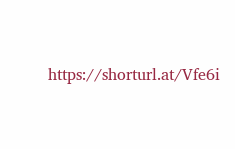https://shorturl.at/Vfe6i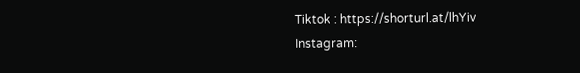Tiktok : https://shorturl.at/lhYiv
Instagram: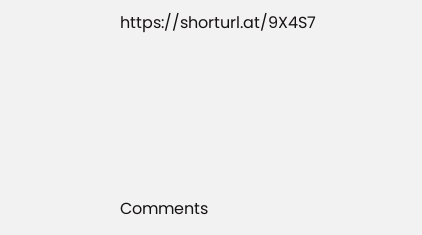https://shorturl.at/9X4S7





Comments